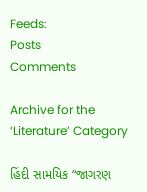Feeds:
Posts
Comments

Archive for the ‘Literature’ Category

હિંદી સામયિક “જાગરણ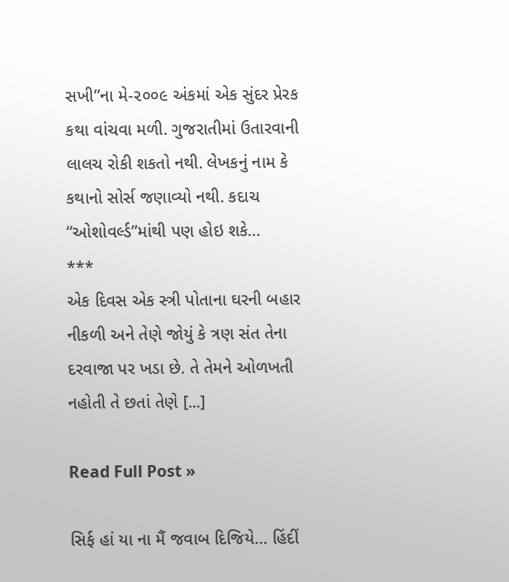સખી”ના મે-૨૦૦૯ અંકમાં એક સુંદર પ્રેરક કથા વાંચવા મળી. ગુજરાતીમાં ઉતારવાની લાલચ રોકી શકતો નથી. લેખકનું નામ કે કથાનો સોર્સ જણાવ્યો નથી. કદાચ “ઓશોવર્લ્ડ”માંથી પણ હોઇ શકે…
***
એક દિવસ એક સ્ત્રી પોતાના ઘરની બહાર નીકળી અને તેણે જોયું કે ત્રણ સંત તેના દરવાજા પર ખડા છે. તે તેમને ઓળખતી નહોતી તે છતાં તેણે [...]

Read Full Post »

સિર્ફ હાં યા ના મૈં જવાબ દિજિયે… હિંદીં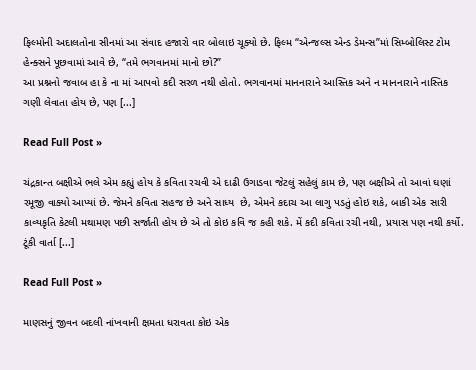ફિલ્મોની અદાલતોના સીનમાં આ સંવાદ હજારો વાર બોલાઇ ચૂક્યો છે. ફિલ્મ “એન્જલ્સ એન્ડ ડેમન્સ”માં સિમ્બોલિસ્ટ ટોમ હેન્ક્સને પૂછવામાં આવે છે, “તમે ભગવાનમાં માનો છો?”
આ પ્રશ્નનો જવાબ હા કે ના માં આપવો કદી સરળ નથી હોતો. ભગવાનમાં માનનારાને આસ્તિક અને ન માનનારાને નાસ્તિક ગણી લેવાતા હોય છે, પણ [...]

Read Full Post »

ચંદ્રકાન્ત બક્ષીએ ભલે એમ કહ્યું હોય કે કવિતા રચવી એ દાઢી ઉગાડવા જેટલું સહેલું કામ છે, પણ બક્ષીએ તો આવાં ઘણાં રમૂજી વાક્યો આપ્યાં છે. જેમને કવિતા સહજ છે અને સાધ્ય  છે, એમને કદાચ આ લાગુ પડતું હોઇ શકે, બાકી એક સારી કાવ્યકૃતિ કેટલી મથામણ પછી સર્જાતી હોય છે એ તો કોઇ કવિ જ કહી શકે. મેં કદી કવિતા રચી નથી, પ્રયાસ પણ નથી કર્યો.  ટૂંકી વાર્તા [...]

Read Full Post »

માણસનું જીવન બદલી નાંખવાની ક્ષમતા ધરાવતા કોઇ એક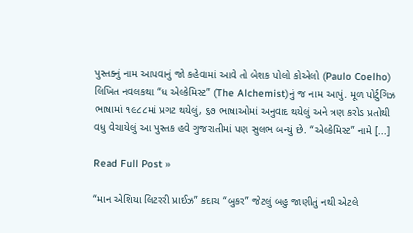પુસ્તક્નું નામ આપવાનું જો કહેવામાં આવે તો બેશક પોલો કોએલો (Paulo Coelho) લિખિત નવલકથા “ધ એલ્કેમિસ્ટ” (The Alchemist)નું જ નામ આપું. મૂળ પોર્ટુગિઝ ભાષામાં ૧૯૮૮માં પ્રગટ થયેલું, ૬૭ ભાષાઓમાં અનુવાદ થયેલું અને ત્રણ કરોડ પ્રતોથી વધુ વેચાયેલું આ પુસ્તક હવે ગુજરાતીમાં પણ સુલભ બન્યું છે. “એલ્કેમિસ્ટ” નામે [...]

Read Full Post »

“માન એશિયા લિટરરી પ્રાઈઝ” કદાચ “બુકર” જેટલું બહુ જાણીતું નથી એટલે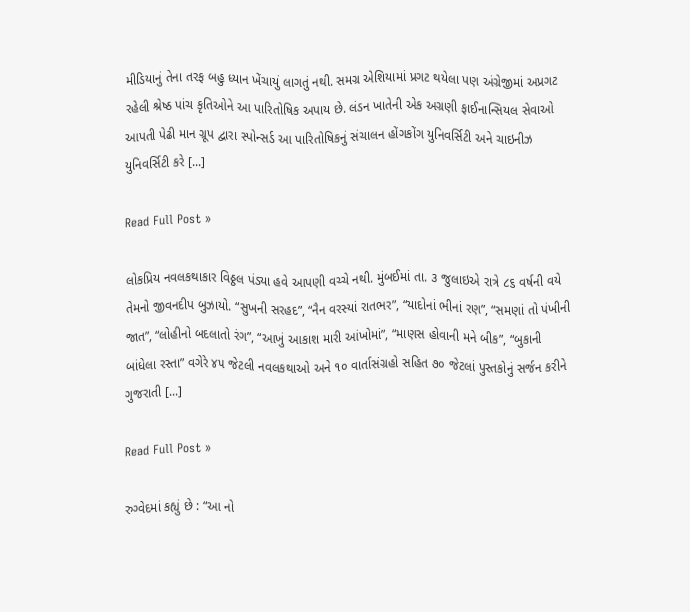મીડિયાનું તેના તરફ બહુ ધ્યાન ખેંચાયું લાગતું નથી. સમગ્ર એશિયામાં પ્રગટ થયેલા પણ અંગ્રેજીમાં અપ્રગટ રહેલી શ્રેષ્ઠ પાંચ કૃતિઓને આ પારિતોષિક અપાય છે. લંડન ખાતેની એક અગ્રણી ફાઈનાન્સિયલ સેવાઓ આપતી પેઢી માન ગ્રૂપ દ્વારા સ્પોન્સર્ડ આ પારિતોષિકનું સંચાલન હોંગકોંગ યુનિવર્સિટી અને ચાઇનીઝ યુનિવર્સિટી કરે [...]

Read Full Post »

લોકપ્રિય નવલકથાકાર વિઠ્ઠલ પંડ્યા હવે આપણી વચ્ચે નથી. મુંબઈમાં તા. ૩ જુલાઇએ રાત્રે ૮૬ વર્ષની વયે તેમનો જીવનદીપ બુઝાયો. “સુખની સરહદ”, “નૈન વરસ્યાં રાતભર”, “યાદોનાં ભીનાં રણ”, “સમણાં તો પંખીની જાત”, “લોહીનો બદલાતો રંગ”, “આખું આકાશ મારી આંખોમાં”, “માણસ હોવાની મને બીક”, “બુકાની બાંધેલા રસ્તા” વગેરે ૪૫ જેટલી નવલકથાઓ અને ૧૦ વાર્તાસંગ્રહો સહિત ૭૦ જેટલાં પુસ્તકોનું સર્જન કરીને ગુજરાતી [...]

Read Full Post »

રુગ્વેદમાં કહ્યું છે : “આ નો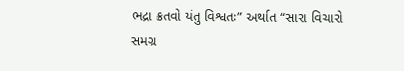ભદ્રા ક્રતવો યંતુ વિશ્વતઃ” અર્થાત “સારા વિચારો સમગ્ર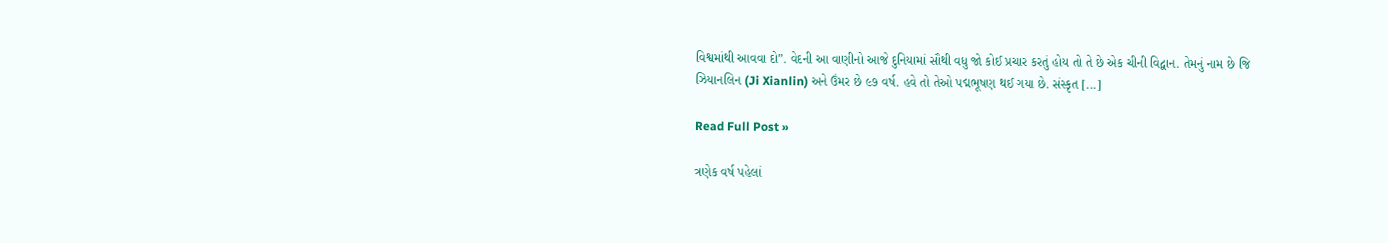વિશ્વમાંથી આવવા દો”. વેદની આ વાણીનો આજે દુનિયામાં સૌથી વધુ જો કોઈ પ્રચાર કરતું હોય તો તે છે એક ચીની વિદ્વાન. તેમનું નામ છે જિ ઝિયાનલિન (Ji Xianlin) અને ઉંમર છે ૯૭ વર્ષ. હવે તો તેઓ પદ્મભૂષણ થઈ ગયા છે. સંસ્કૃત [...]

Read Full Post »

ત્રણેક વર્ષ પહેલાં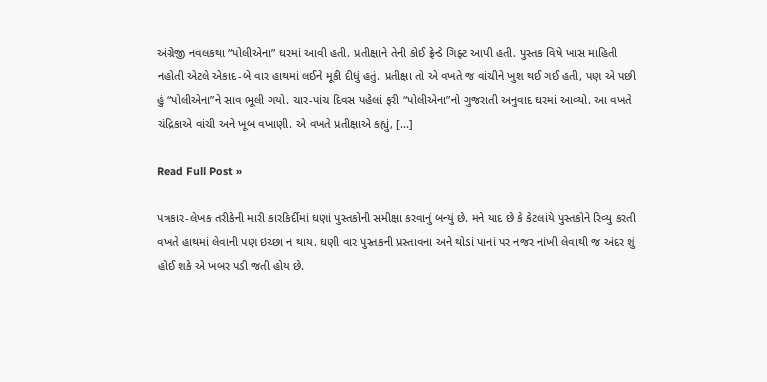અંગ્રેજી નવલકથા “પોલીએના” ઘરમાં આવી હતી. પ્રતીક્ષાને તેની કોઈ ફ્રેન્ડે ગિફ્ટ આપી હતી. પુસ્તક વિષે ખાસ માહિતી નહોતી એટલે એકાદ-બે વાર હાથમાં લઈને મૂકી દીધું હતું. પ્રતીક્ષા તો એ વખતે જ વાંચીને ખુશ થઈ ગઈ હતી, પણ એ પછી હું “પોલીએના”ને સાવ ભૂલી ગયો. ચાર-પાંચ દિવસ પહેલાં ફરી “પોલીએના”નો ગુજરાતી અનુવાદ ઘરમાં આવ્યો. આ વખતે ચંદ્રિકાએ વાંચી અને ખૂબ વખાણી. એ વખતે પ્રતીક્ષાએ કહ્યું, [...]

Read Full Post »

પત્રકાર-લેખક તરીકેની મારી કારકિર્દીમાં ઘણાં પુસ્તકોની સમીક્ષા કરવાનું બન્યું છે. મને યાદ છે કે કેટલાંયે પુસ્તકોને રિવ્યુ કરતી વખતે હાથમાં લેવાની પણ ઇચ્છા ન થાય. ઘણી વાર પુસ્તકની પ્રસ્તાવના અને થોડાં પાનાં પર નજર નાંખી લેવાથી જ અંદર શું હોઈ શકે એ ખબર પડી જતી હોય છે.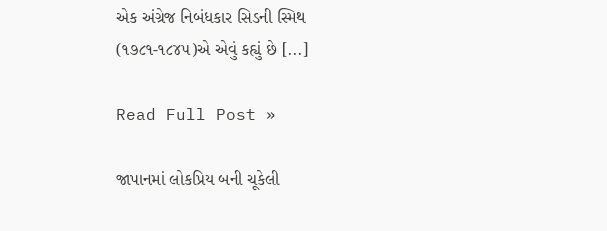એક અંગ્રેજ નિબંધકાર સિડની સ્મિથ (૧૭૮૧-૧૮૪૫)એ એવું કહ્યું છે [...]

Read Full Post »

જાપાનમાં લોકપ્રિય બની ચૂકેલી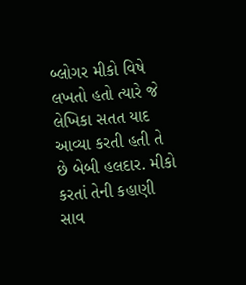બ્લોગર મીકો વિષે લખતો હતો ત્યારે જે લેખિકા સતત યાદ આવ્યા કરતી હતી તે છે બેબી હલદાર. મીકો કરતાં તેની કહાણી સાવ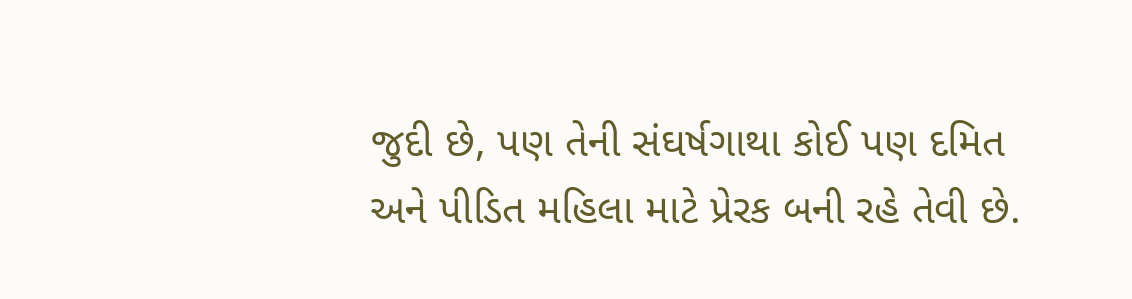જુદી છે, પણ તેની સંઘર્ષગાથા કોઈ પણ દમિત અને પીડિત મહિલા માટે પ્રેરક બની રહે તેવી છે.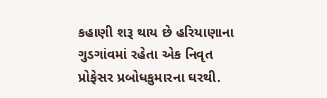કહાણી શરૂ થાય છે હરિયાણાના ગુડગાંવમાં રહેતા એક નિવૃત પ્રોફેસર પ્રબોધકુમારના ઘરથી.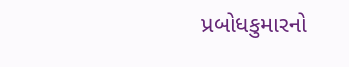પ્રબોધકુમારનો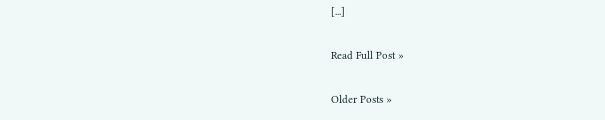[...]

Read Full Post »

Older Posts »